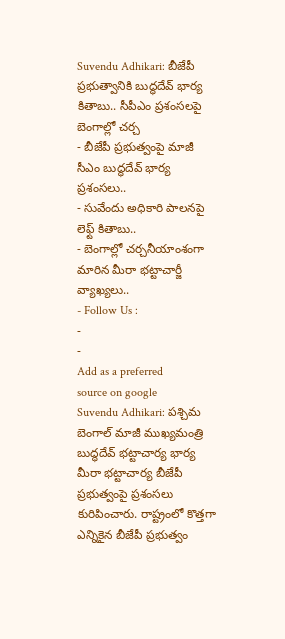Suvendu Adhikari: బీజేపీ ప్రభుత్వానికి బుద్ధదేవ్ భార్య కితాబు.. సీపీఎం ప్రశంసలపై బెంగాల్లో చర్చ
- బీజేపీ ప్రభుత్వంపై మాజీ సీఎం బుద్ధదేవ్ భార్య ప్రశంసలు..
- సువేందు అధికారి పాలనపై లెఫ్ట్ కితాబు..
- బెంగాల్లో చర్చనీయాంశంగా మారిన మీరా భట్టాచార్జీ వ్యాఖ్యలు..
- Follow Us :
-
-
Add as a preferred
source on google
Suvendu Adhikari: పశ్చిమ బెంగాల్ మాజీ ముఖ్యమంత్రి బుద్ధదేవ్ భట్టాచార్య భార్య మీరా భట్టాచార్య బీజేపీ ప్రభుత్వంపై ప్రశంసలు కురిపించారు. రాష్ట్రంలో కొత్తగా ఎన్నికైన బీజేపీ ప్రభుత్వం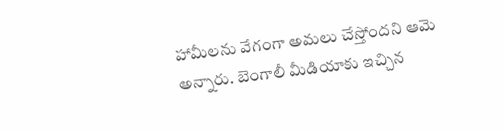హామీలను వేగంగా అమలు చేస్తోందని ఆమె అన్నారు. బెంగాలీ మీడియాకు ఇచ్చిన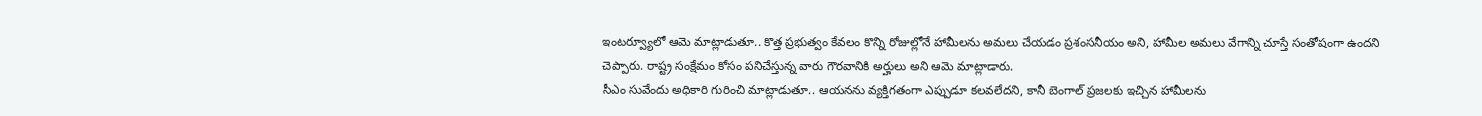ఇంటర్వ్యూలో ఆమె మాట్లాడుతూ.. కొత్త ప్రభుత్వం కేవలం కొన్ని రోజుల్లోనే హామీలను అమలు చేయడం ప్రశంసనీయం అని, హామీల అమలు వేగాన్ని చూస్తే సంతోషంగా ఉందని చెప్పారు. రాష్ట్ర సంక్షేమం కోసం పనిచేస్తున్న వారు గౌరవానికి అర్హులు అని ఆమె మాట్లాడారు.
సీఎం సువేందు అధికారి గురించి మాట్లాడుతూ.. ఆయనను వ్యక్తిగతంగా ఎప్పుడూ కలవలేదని, కానీ బెంగాల్ ప్రజలకు ఇచ్చిన హామీలను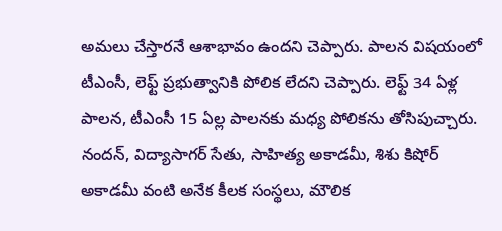అమలు చేస్తారనే ఆశాభావం ఉందని చెప్పారు. పాలన విషయంలో టీఎంసీ, లెఫ్ట్ ప్రభుత్వానికి పోలిక లేదని చెప్పారు. లెఫ్ట్ 34 ఏళ్ల పాలన, టీఎంసీ 15 ఏల్ల పాలనకు మధ్య పోలికను తోసిపుచ్చారు. నందన్, విద్యాసాగర్ సేతు, సాహిత్య అకాడమీ, శిశు కిషోర్ అకాడమీ వంటి అనేక కీలక సంస్థలు, మౌలిక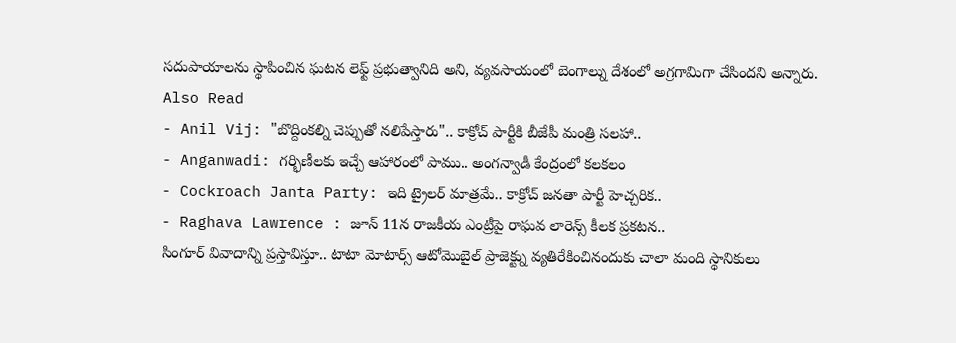సదుపాయాలను స్థాపించిన ఘటన లెఫ్ట్ ప్రభుత్వానిది అని, వ్యవసాయంలో బెంగాల్ను దేశంలో అగ్రగామిగా చేసిందని అన్నారు.
Also Read
- Anil Vij: "బొద్దింకల్ని చెప్పుతో నలిపేస్తారు".. కాక్రోచ్ పార్టీకి బీజేపీ మంత్రి సలహా..
- Anganwadi: గర్భిణీలకు ఇచ్చే ఆహారంలో పాము.. అంగన్వాడీ కేంద్రంలో కలకలం
- Cockroach Janta Party: ఇది ట్రైలర్ మాత్రమే.. కాక్రోచ్ జనతా పార్టీ హెచ్చరిక..
- Raghava Lawrence : జూన్ 11న రాజకీయ ఎంట్రీపై రాఘవ లారెన్స్ కీలక ప్రకటన..
సింగూర్ వివాదాన్ని ప్రస్తావిస్తూ.. టాటా మోటార్స్ ఆటోమొబైల్ ప్రాజెక్ట్ను వ్యతిరేకించినందుకు చాలా మంది స్థానికులు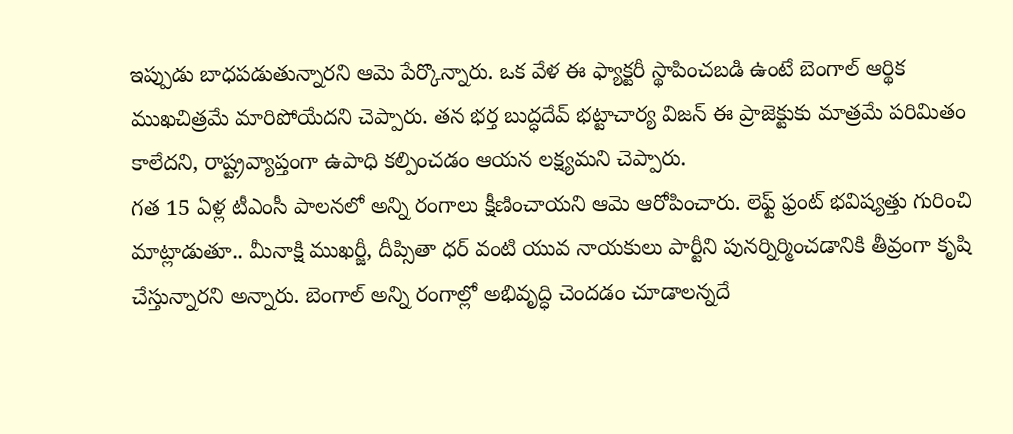ఇప్పుడు బాధపడుతున్నారని ఆమె పేర్కొన్నారు. ఒక వేళ ఈ ఫ్యాక్టరీ స్థాపించబడి ఉంటే బెంగాల్ ఆర్థిక ముఖచిత్రమే మారిపోయేదని చెప్పారు. తన భర్త బుద్ధదేవ్ భట్టాచార్య విజన్ ఈ ప్రాజెక్టుకు మాత్రమే పరిమితం కాలేదని, రాష్ట్రవ్యాప్తంగా ఉపాధి కల్పించడం ఆయన లక్ష్యమని చెప్పారు.
గత 15 ఏళ్ల టీఎంసీ పాలనలో అన్ని రంగాలు క్షీణించాయని ఆమె ఆరోపించారు. లెఫ్ట్ ఫ్రంట్ భవిష్యత్తు గురించి మాట్లాడుతూ.. మీనాక్షి ముఖర్జీ, దీప్సితా ధర్ వంటి యువ నాయకులు పార్టీని పునర్నిర్మించడానికి తీవ్రంగా కృషి చేస్తున్నారని అన్నారు. బెంగాల్ అన్ని రంగాల్లో అభివృద్ధి చెందడం చూడాలన్నదే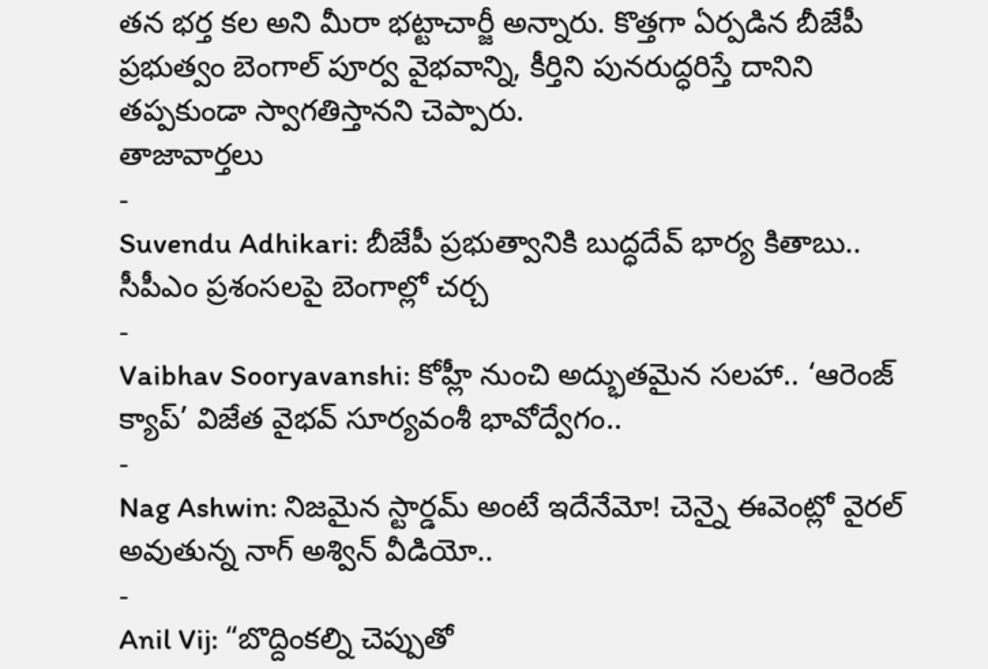తన భర్త కల అని మీరా భట్టాచార్జీ అన్నారు. కొత్తగా ఏర్పడిన బీజేపీ ప్రభుత్వం బెంగాల్ పూర్వ వైభవాన్ని, కీర్తిని పునరుద్ధరిస్తే దానిని తప్పకుండా స్వాగతిస్తానని చెప్పారు.
తాజావార్తలు
-
Suvendu Adhikari: బీజేపీ ప్రభుత్వానికి బుద్ధదేవ్ భార్య కితాబు.. సీపీఎం ప్రశంసలపై బెంగాల్లో చర్చ
-
Vaibhav Sooryavanshi: కోహ్లీ నుంచి అద్భుతమైన సలహా.. ‘ఆరెంజ్ క్యాప్’ విజేత వైభవ్ సూర్యవంశీ భావోద్వేగం..
-
Nag Ashwin: నిజమైన స్టార్డమ్ అంటే ఇదేనేమో! చెన్నై ఈవెంట్లో వైరల్ అవుతున్న నాగ్ అశ్విన్ వీడియో..
-
Anil Vij: “బొద్దింకల్ని చెప్పుతో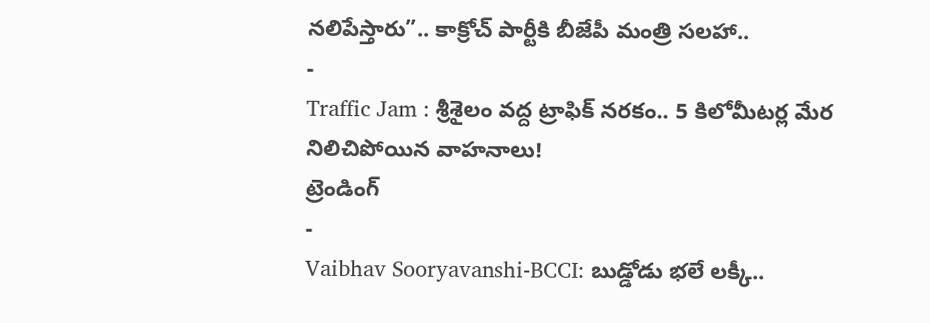నలిపేస్తారు”.. కాక్రోచ్ పార్టీకి బీజేపీ మంత్రి సలహా..
-
Traffic Jam : శ్రీశైలం వద్ద ట్రాఫిక్ నరకం.. 5 కిలోమీటర్ల మేర నిలిచిపోయిన వాహనాలు!
ట్రెండింగ్
-
Vaibhav Sooryavanshi-BCCI: బుడ్డోడు భలే లక్కీ..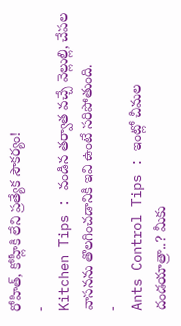రోహిత్, కోహ్లీకి లేని ప్రత్యేక సౌకర్యం!
-
Kitchen Tips : వండిన తర్వాత వచ్చే వెల్లుల్లి, చేపల వాసనను తొలగించడానికి ఇవి ఉంటే సరిపోతుంది.
-
Ants Control Tips : ఇంట్లో చీమల దండయాత్రా..? మీకు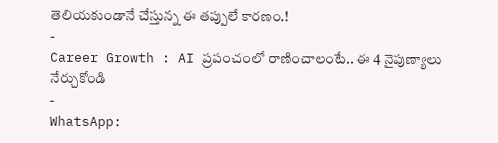తెలియకుండానే చేస్తున్న ఈ తప్పులే కారణం.!
-
Career Growth : AI ప్రపంచంలో రాణించాలంటే.. ఈ 4 నైపుణ్యాలు నేర్చుకోండి
-
WhatsApp: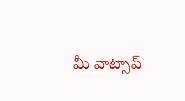మీ వాట్సాప్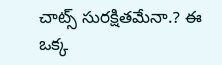చాట్స్ సురక్షితమేనా.? ఈ ఒక్క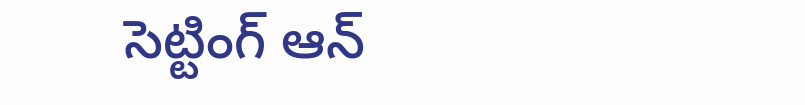సెట్టింగ్ ఆన్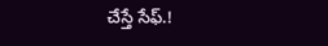చేస్తే సేఫ్.!